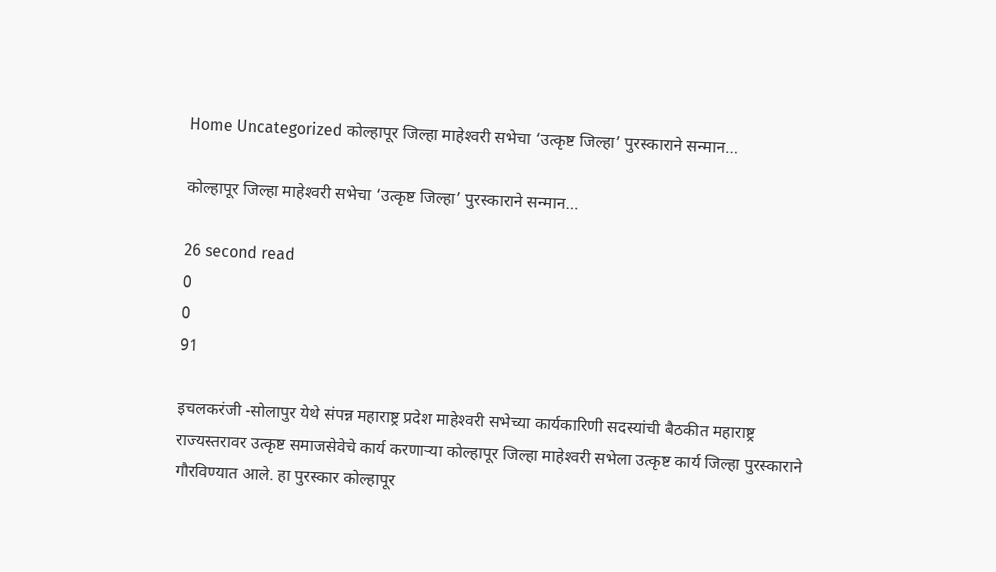Home Uncategorized कोल्हापूर जिल्हा माहेश्‍वरी सभेचा ‘उत्कृष्ट जिल्हा’ पुरस्काराने सन्मान…

कोल्हापूर जिल्हा माहेश्‍वरी सभेचा ‘उत्कृष्ट जिल्हा’ पुरस्काराने सन्मान…

26 second read
0
0
91

इचलकरंजी -सोलापुर येथे संपन्न महाराष्ट्र प्रदेश माहेश्‍वरी सभेच्या कार्यकारिणी सदस्यांची बैठकीत महाराष्ट्र राज्यस्तरावर उत्कृष्ट समाजसेवेचे कार्य करणार्‍या कोल्हापूर जिल्हा माहेश्‍वरी सभेला उत्कृष्ट कार्य जिल्हा पुरस्काराने गौरविण्यात आले. हा पुरस्कार कोल्हापूर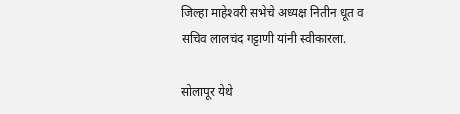जिल्हा माहेश्‍वरी सभेचे अध्यक्ष नितीन धूत व सचिव लालचंद गट्टाणी यांनी स्वीकारला.

सोलापूर येथे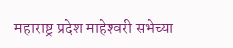महाराष्ट्र प्रदेश माहेश्‍वरी सभेच्या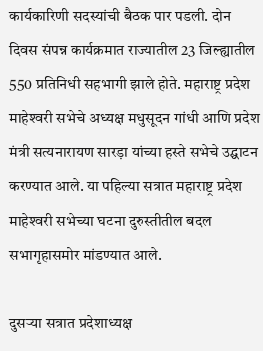कार्यकारिणी सदस्यांची बैठक पार पडली. दोन दिवस संपन्न कार्यक्रमात राज्यातील 23 जिल्ह्यातील 550 प्रतिनिधी सहभागी झाले होते. महाराष्ट्र प्रदेश माहेश्‍वरी सभेचे अध्यक्ष मधुसूदन गांधी आणि प्रदेश मंत्री सत्यनारायण सारड़ा यांच्या हस्ते सभेचे उद्घाटन करण्यात आले. या पहिल्या सत्रात महाराष्ट्र प्रदेश माहेश्‍वरी सभेच्या घटना दुरुस्तीतील बदल सभागृहासमोर मांडण्यात आले.

दुसर्‍या सत्रात प्रदेशाध्यक्ष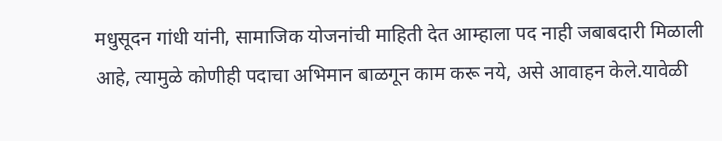मधुसूदन गांधी यांनी, सामाजिक योजनांची माहिती देत आम्हाला पद नाही जबाबदारी मिळाली आहे, त्यामुळे कोणीही पदाचा अभिमान बाळगून काम करू नये, असे आवाहन केले.यावेळी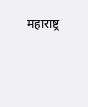महाराष्ट्र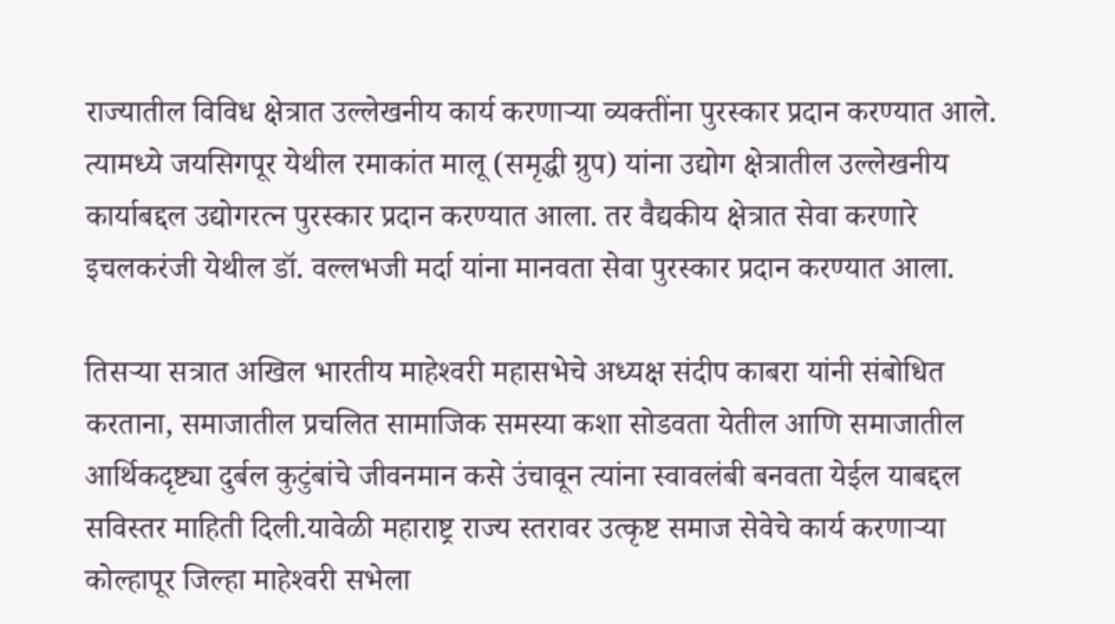राज्यातील विविध क्षेत्रात उल्लेखनीय कार्य करणार्‍या व्यक्तींना पुरस्कार प्रदान करण्यात आले. त्यामध्ये जयसिगपूर येथील रमाकांत मालू (समृद्धी ग्रुप) यांना उद्योग क्षेत्रातील उल्लेखनीय कार्याबद्दल उद्योगरत्न पुरस्कार प्रदान करण्यात आला. तर वैद्यकीय क्षेत्रात सेवा करणारे इचलकरंजी येथील डॉ. वल्लभजी मर्दा यांना मानवता सेवा पुरस्कार प्रदान करण्यात आला.

तिसर्‍या सत्रात अखिल भारतीय माहेश्‍वरी महासभेचे अध्यक्ष संदीप काबरा यांनी संबोधित करताना, समाजातील प्रचलित सामाजिक समस्या कशा सोडवता येतील आणि समाजातील आर्थिकदृष्ट्या दुर्बल कुटुंबांचे जीवनमान कसे उंचावून त्यांना स्वावलंबी बनवता येईल याबद्दल सविस्तर माहिती दिली.यावेळी महाराष्ट्र राज्य स्तरावर उत्कृष्ट समाज सेवेचे कार्य करणार्‍या कोल्हापूर जिल्हा माहेश्‍वरी सभेला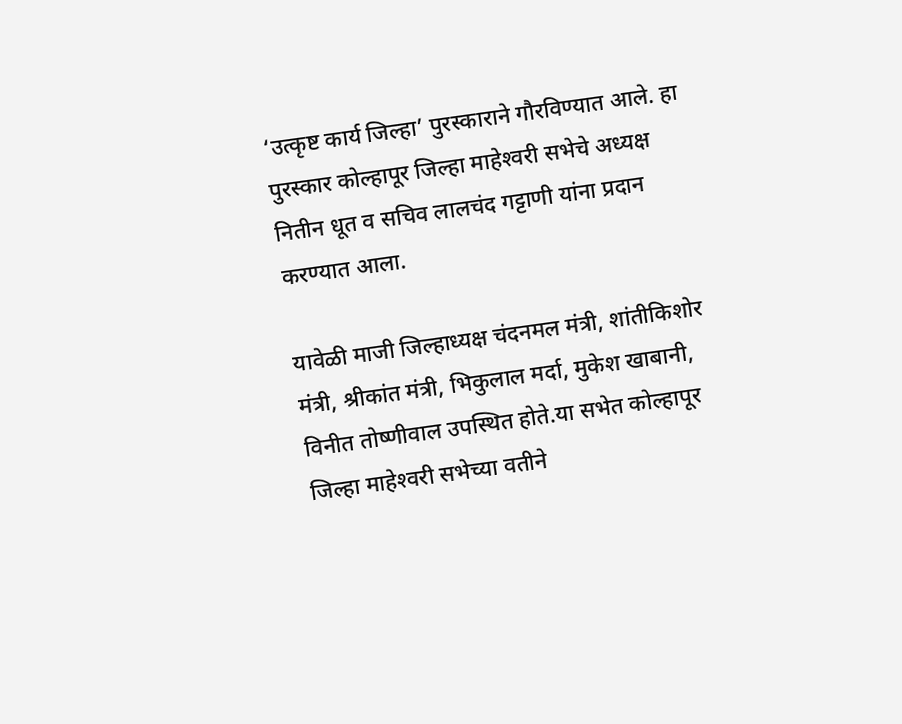‘उत्कृष्ट कार्य जिल्हा’ पुरस्काराने गौरविण्यात आले. हा पुरस्कार कोल्हापूर जिल्हा माहेश्‍वरी सभेचे अध्यक्ष नितीन धूत व सचिव लालचंद गट्टाणी यांना प्रदान करण्यात आला.

यावेळी माजी जिल्हाध्यक्ष चंदनमल मंत्री, शांतीकिशोर मंत्री, श्रीकांत मंत्री, भिकुलाल मर्दा, मुकेश खाबानी, विनीत तोष्णीवाल उपस्थित होते.या सभेत कोल्हापूर जिल्हा माहेश्‍वरी सभेच्या वतीने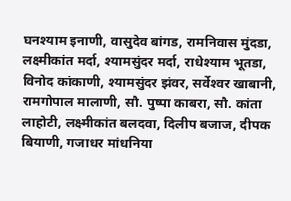घनश्याम इनाणी, वासुदेव बांगड, रामनिवास मुंदडा, लक्ष्मीकांत मर्दा, श्यामसुंदर मर्दा, राधेश्याम भूतडा, विनोद कांकाणी, श्यामसुंदर झंवर, सर्वेश्‍वर खाबानी, रामगोपाल मालाणी, सौ. पुष्पा काबरा, सौ. कांता लाहोटी, लक्ष्मीकांत बलदवा, दिलीप बजाज, दीपक बियाणी, गजाधर मांधनिया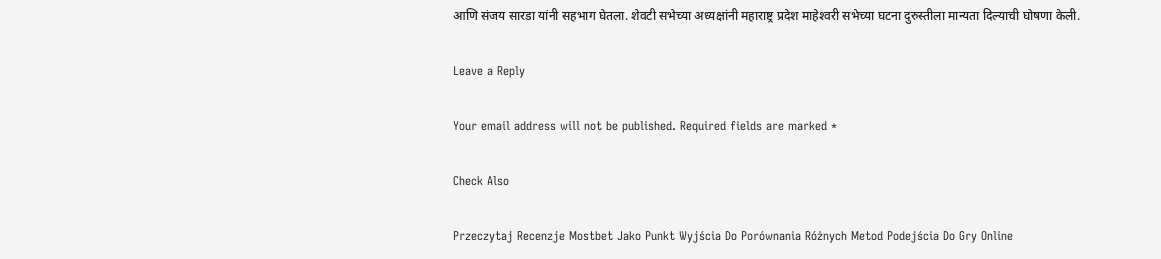आणि संजय सारडा यांनी सहभाग घेतला. शेवटी सभेच्या अध्यक्षांनी महाराष्ट्र प्रदेश माहेश्‍वरी सभेच्या घटना दुरुस्तीला मान्यता दिल्याची घोषणा केली.

Leave a Reply

Your email address will not be published. Required fields are marked *

Check Also

Przeczytaj Recenzje Mostbet Jako Punkt Wyjścia Do Porównania Różnych Metod Podejścia Do Gry Online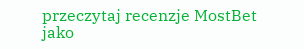przeczytaj recenzje MostBet jako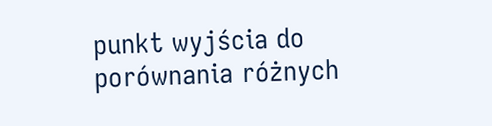punkt wyjścia do porównania różnych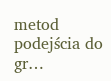metod podejścia do gr…